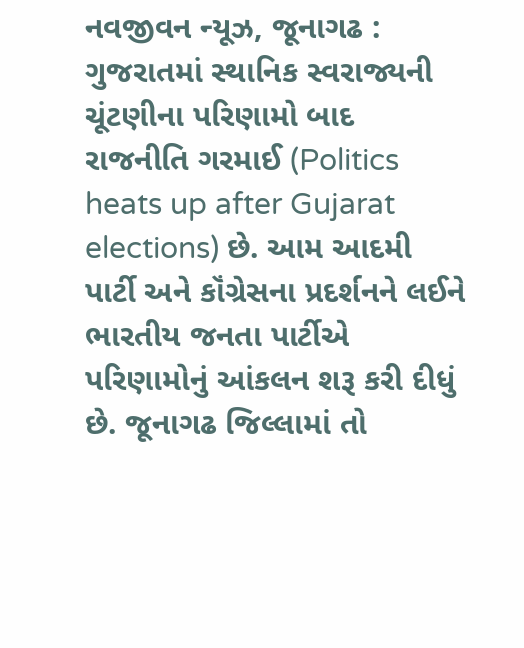નવજીવન ન્યૂઝ, જૂનાગઢ : ગુજરાતમાં સ્થાનિક સ્વરાજ્યની ચૂંટણીના પરિણામો બાદ રાજનીતિ ગરમાઈ (Politics heats up after Gujarat elections) છે. આમ આદમી પાર્ટી અને કૉંગ્રેસના પ્રદર્શનને લઈને ભારતીય જનતા પાર્ટીએ પરિણામોનું આંકલન શરૂ કરી દીધું છે. જૂનાગઢ જિલ્લામાં તો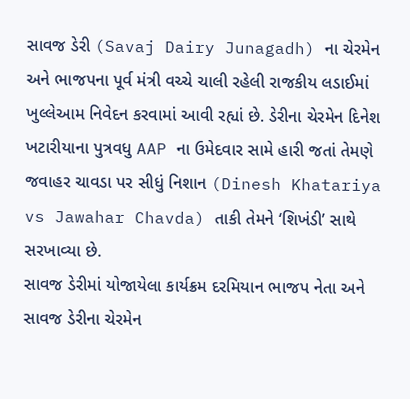સાવજ ડેરી (Savaj Dairy Junagadh) ના ચેરમેન અને ભાજપના પૂર્વ મંત્રી વચ્ચે ચાલી રહેલી રાજકીય લડાઈમાં ખુલ્લેઆમ નિવેદન કરવામાં આવી રહ્યાં છે. ડેરીના ચેરમેન દિનેશ ખટારીયાના પુત્રવધુ AAP ના ઉમેદવાર સામે હારી જતાં તેમણે જવાહર ચાવડા પર સીધું નિશાન (Dinesh Khatariya vs Jawahar Chavda) તાકી તેમને ‘શિખંડી’ સાથે સરખાવ્યા છે.
સાવજ ડેરીમાં યોજાયેલા કાર્યક્રમ દરમિયાન ભાજપ નેતા અને સાવજ ડેરીના ચેરમેન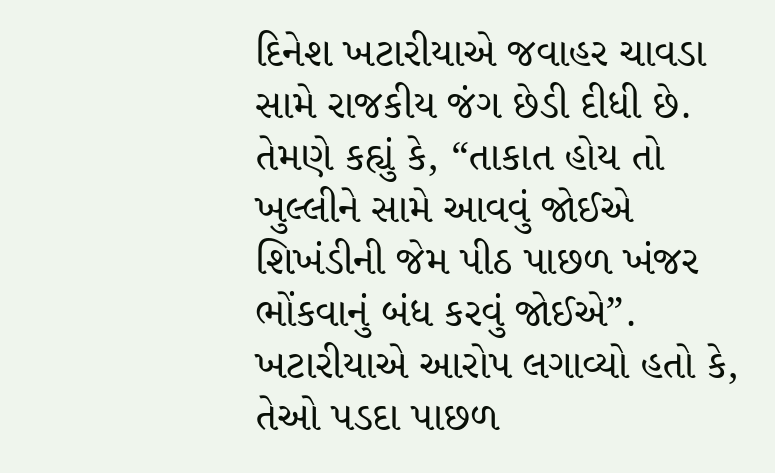દિનેશ ખટારીયાએ જવાહર ચાવડા સામે રાજકીય જંગ છેડી દીધી છે. તેમણે કહ્યું કે, “તાકાત હોય તો ખુલ્લીને સામે આવવું જોઈએ શિખંડીની જેમ પીઠ પાછળ ખંજર ભોંકવાનું બંધ કરવું જોઈએ”. ખટારીયાએ આરોપ લગાવ્યો હતો કે, તેઓ પડદા પાછળ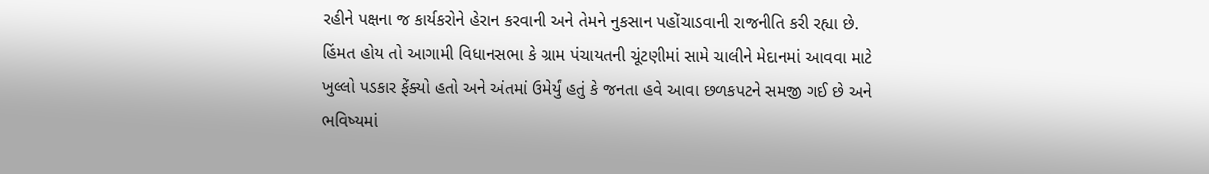રહીને પક્ષના જ કાર્યકરોને હેરાન કરવાની અને તેમને નુકસાન પહોંચાડવાની રાજનીતિ કરી રહ્યા છે. હિંમત હોય તો આગામી વિધાનસભા કે ગ્રામ પંચાયતની ચૂંટણીમાં સામે ચાલીને મેદાનમાં આવવા માટે ખુલ્લો પડકાર ફેંક્યો હતો અને અંતમાં ઉમેર્યું હતું કે જનતા હવે આવા છળકપટને સમજી ગઈ છે અને ભવિષ્યમાં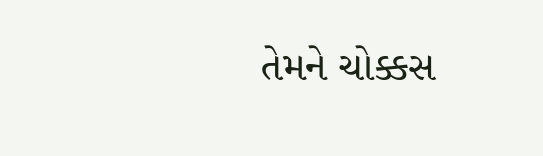તેમને ચોક્કસ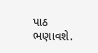પાઠ ભણાવશે.